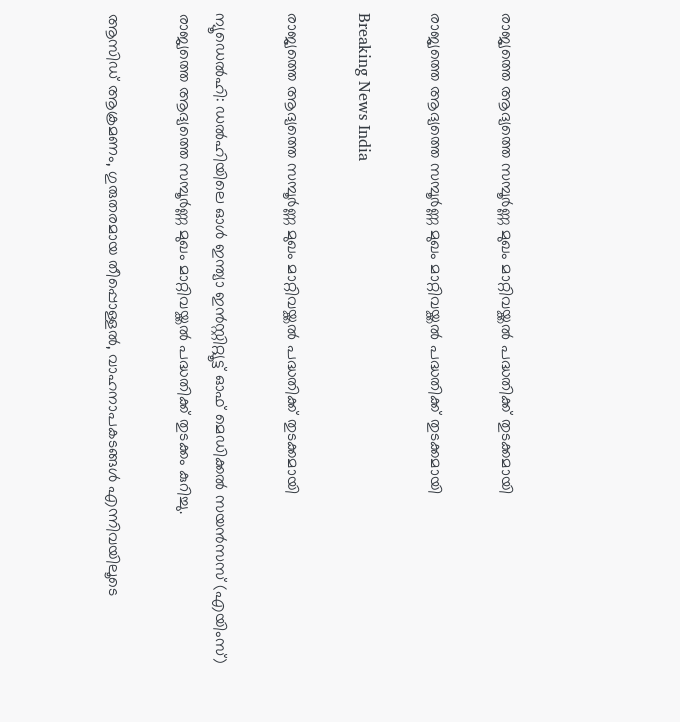രാജ്യത്തെ ആദ്യത്തെ സമ്പൂര്‍ണ്ണ മുഖം മാറ്റിവയ്ക്കല്‍ പദ്ധതിക്ക് തുടക്കമായി

രാജ്യത്തെ ആദ്യത്തെ സമ്പൂര്‍ണ്ണ മുഖം മാറ്റിവയ്ക്കല്‍ പദ്ധതിക്ക് തുടക്കമായി

Breaking News India

രാജ്യത്തെ ആദ്യത്തെ സമ്പൂര്‍ണ്ണ മുഖം മാറ്റിവയ്ക്കല്‍ പദ്ധതിക്ക് തുടക്കമായി

ന്യൂഡെല്‍ഹി: ഡല്‍ഹിയിലെ ഓള്‍ ഇന്ത്യാ ഇന്‍സ്റ്റിറ്റ്യൂട്ട് ഓഫ് മെഡിക്കല്‍ സയന്‍സസ് (എയിംസ്) രാജ്യത്തെ ആദ്യത്തെ സമ്പൂര്‍ണ്ണ മുഖം മാറ്റിവയ്ക്കല്‍ പദ്ധതിക്ക് തുടക്കം കുറിച്ചു.

ആസിഡ് ആക്രമണം, ഗുരുതരമായ തീപ്പൊള്ളല്‍, വാഹനാപകടങ്ങള്‍ എന്നിവയിലൂടെ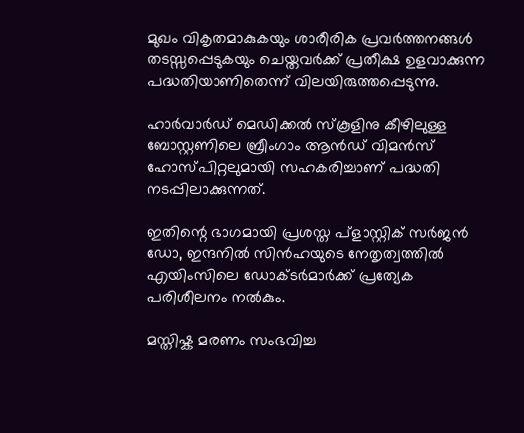മുഖം വികൃതമാകുകയും ശാരീരിക പ്രവര്‍ത്തനങ്ങള്‍ തടസ്സപ്പെടുകയും ചെയ്തവര്‍ക്ക് പ്രതീക്ഷ ഉളവാക്കുന്ന പദ്ധതിയാണിതെന്ന് വിലയിരുത്തപ്പെടുന്നു.

ഹാര്‍വാര്‍ഡ് മെഡിക്കല്‍ സ്കൂളിനു കീഴിലുള്ള ബോസ്റ്റണിലെ ബ്രീംഗാം ആന്‍ഡ് വിമന്‍സ് ഹോസ്പിറ്റലുമായി സഹകരിച്ചാണ് പദ്ധതി നടപ്പിലാക്കുന്നത്.

ഇതിന്റെ ഭാഗമായി പ്രശസ്ത പ്ളാസ്റ്റിക് സര്‍ജന്‍ ഡോ, ഇന്ദനില്‍ സിന്‍ഹയുടെ നേതൃത്വത്തില്‍ എയിംസിലെ ഡോക്ടര്‍മാര്‍ക്ക് പ്രത്യേക പരിശീലനം നല്‍കും.

മസ്തിഷ്ക മരണം സംഭവിച്ച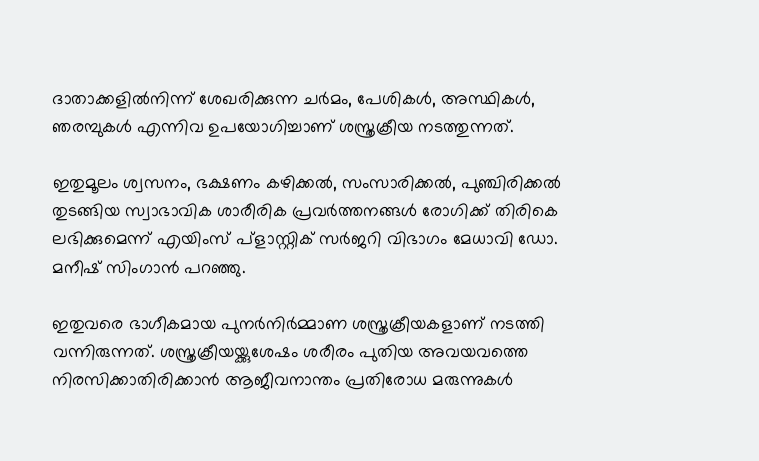ദാതാക്കളില്‍നിന്ന് ശേഖരിക്കുന്ന ചര്‍മം, പേശികള്‍, അസ്ഥികള്‍, ഞരമ്പുകള്‍ എന്നിവ ഉപയോഗിച്ചാണ് ശസ്ത്രക്രീയ നടത്തുന്നത്.

ഇതുമൂലം ശ്വസനം, ഭക്ഷണം കഴിക്കല്‍, സംസാരിക്കല്‍, പുഞ്ചിരിക്കല്‍ തുടങ്ങിയ സ്വാഭാവിക ശാരീരിക പ്രവര്‍ത്തനങ്ങള്‍ രോഗിക്ക് തിരികെ ലഭിക്കുമെന്ന് എയിംസ് പ്ളാസ്റ്റിക് സര്‍ജറി വിഭാഗം മേധാവി ഡോ. മനീഷ് സിംഗാന്‍ പറഞ്ഞു.

ഇതുവരെ ഭാഗീകമായ പുനര്‍നിര്‍മ്മാണ ശസ്ത്രക്രീയകളാണ് നടത്തി വന്നിരുന്നത്. ശസ്ത്രക്രീയയ്ക്കുശേഷം ശരീരം പുതിയ അവയവത്തെ നിരസിക്കാതിരിക്കാന്‍ ആജീവനാന്തം പ്രതിരോധ മരുന്നുകള്‍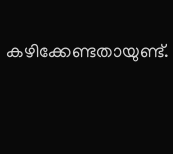കഴിക്കേണ്ടതായുണ്ട്.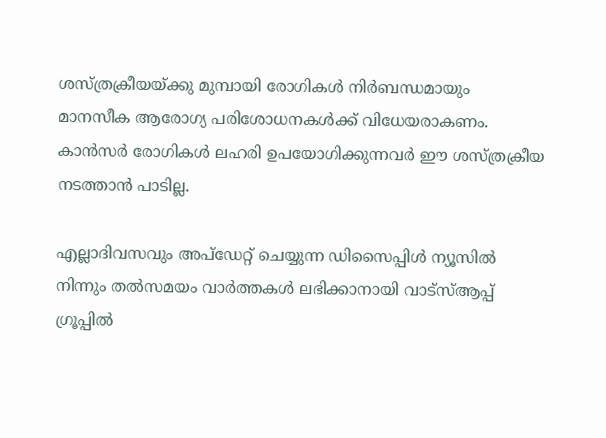ശസ്ത്രക്രീയയ്ക്കു മുമ്പായി രോഗികള്‍ നിര്‍ബന്ധമായും മാനസീക ആരോഗ്യ പരിശോധനകള്‍ക്ക് വിധേയരാകണം. കാന്‍സര്‍ രോഗികള്‍ ലഹരി ഉപയോഗിക്കുന്നവര്‍ ഈ ശസ്ത്രക്രീയ നടത്താന്‍ പാടില്ല.

എല്ലാദിവസവും അപ്ഡേറ്റ് ചെയ്യുന്ന ഡിസൈപ്പിൾ ന്യൂസിൽ നിന്നും തൽസമയം വാർത്തകൾ ലഭിക്കാനായി വാട്സ്ആപ്പ് ഗ്രൂപ്പിൽ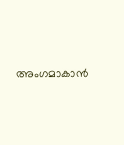അംഗമാകാൻ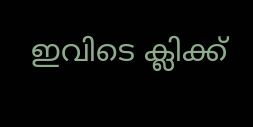ഇവിടെ ക്ലിക്ക്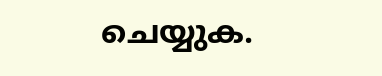ചെയ്യുക.